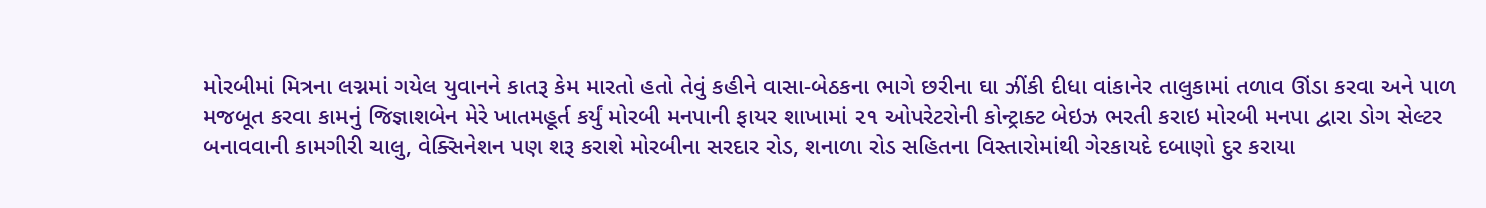મોરબીમાં મિત્રના લગ્નમાં ગયેલ યુવાનને કાતરૂ કેમ મારતો હતો તેવું કહીને વાસા-બેઠકના ભાગે છરીના ઘા ઝીંકી દીધા વાંકાનેર તાલુકામાં તળાવ ઊંડા કરવા અને પાળ મજબૂત કરવા કામનું જિજ્ઞાશબેન મેરે ખાતમહૂર્ત કર્યું મોરબી મનપાની ફાયર શાખામાં ૨૧ ઓપરેટરોની કોન્ટ્રાક્ટ બેઇઝ ભરતી કરાઇ મોરબી મનપા દ્વારા ડોગ સેલ્ટર બનાવવાની કામગીરી ચાલુ, વેક્સિનેશન પણ શરૂ કરાશે મોરબીના સરદાર રોડ, શનાળા રોડ સહિતના વિસ્તારોમાંથી ગેરકાયદે દબાણો દુર કરાયા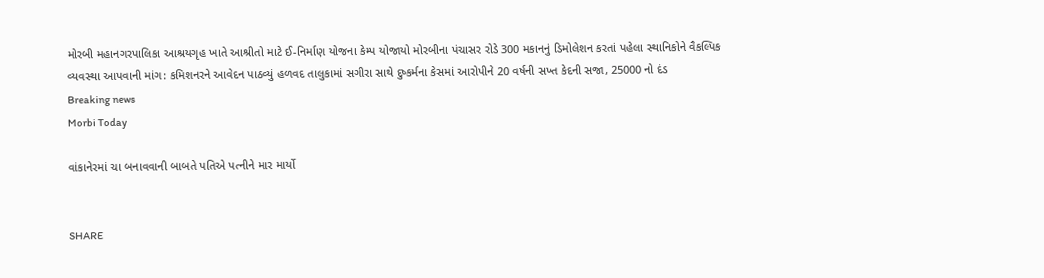મોરબી મહાનગરપાલિકા આશ્રયગૃહ ખાતે આશ્રીતો માટે ઈ-નિર્માણ યોજના કેમ્પ યોજાયો મોરબીના પંચાસર રોડે 300 મકાનનું ડિમોલેશન કરતાં પહેલા સ્થાનિકોને વૈકલ્પિક વ્યવસ્થા આપવાની માંગ: કમિશનરને આવેદન પાઠવ્યું હળવદ તાલુકામાં સગીરા સાથે દુષ્કર્મના કેસમાં આરોપીને 20 વર્ષની સખ્ત કેદની સજા, 25000 નો દંડ
Breaking news
Morbi Today

વાંકાનેરમાં ચા બનાવવાની બાબતે પતિએ પત્નીને માર માર્યો


SHARE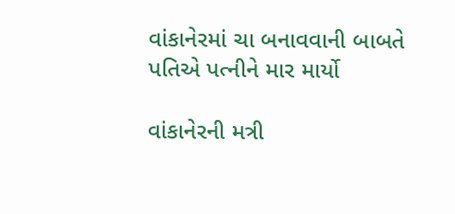વાંકાનેરમાં ચા બનાવવાની બાબતે પતિએ પત્નીને માર માર્યો

વાંકાનેરની મત્રી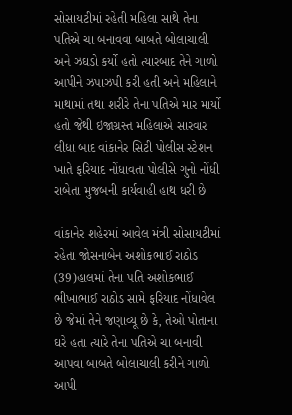સોસાયટીમાં રહેતી મહિલા સાથે તેના પતિએ ચા બનાવવા બાબતે બોલાચાલી અને ઝઘડો કર્યો હતો ત્યારબાદ તેને ગાળો આપીને ઝપાઝપી કરી હતી અને મહિલાને માથામાં તથા શરીરે તેના પતિએ માર માર્યો હતો જેથી ઇજાગ્રસ્ત મહિલાએ સારવાર લીધા બાદ વાંકાનેર સિટી પોલીસ સ્ટેશન ખાતે ફરિયાદ નોંધાવતા પોલીસે ગુનો નોંધી રાબેતા મુજબની કાર્યવાહી હાથ ધરી છે

વાંકાનેર શહેરમાં આવેલ મંત્રી સોસાયટીમાં રહેતા જોસનાબેન અશોકભાઈ રાઠોડ (39)હાલમાં તેના પતિ અશોકભાઈ ભીખાભાઈ રાઠોડ સામે ફરિયાદ નોંધાવેલ છે જેમાં તેને જણાવ્યૂ છે કે, તેઓ પોતાના ઘરે હતા ત્યારે તેના પતિએ ચા બનાવી આપવા બાબતે બોલાચાલી કરીને ગાળો આપી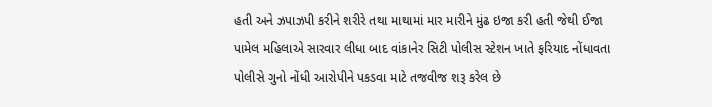હતી અને ઝપાઝપી કરીને શરીરે તથા માથામાં માર મારીને મુંઢ ઇજા કરી હતી જેથી ઈજા પામેલ મહિલાએ સારવાર લીધા બાદ વાંકાનેર સિટી પોલીસ સ્ટેશન ખાતે ફરિયાદ નોંધાવતા પોલીસે ગુનો નોંધી આરોપીને પકડવા માટે તજવીજ શરૂ કરેલ છે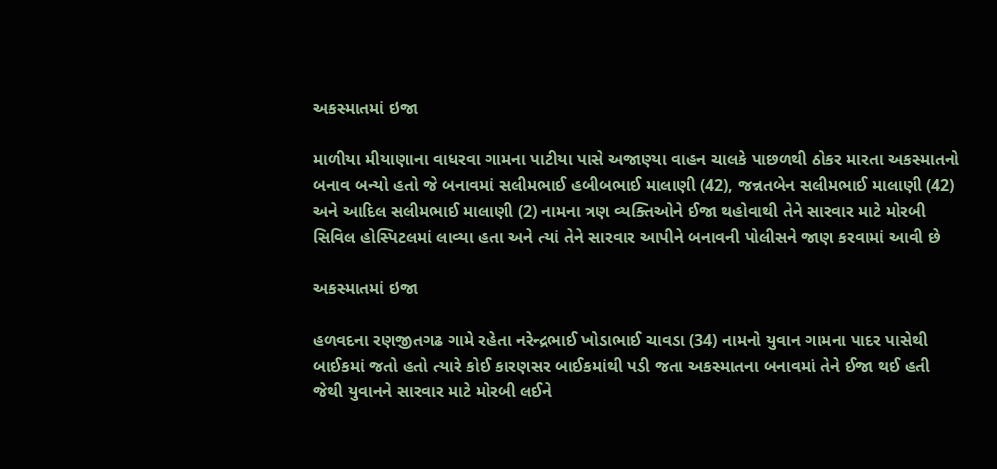અકસ્માતમાં ઇજા

માળીયા મીયાણાના વાધરવા ગામના પાટીયા પાસે અજાણ્યા વાહન ચાલકે પાછળથી ઠોકર મારતા અકસ્માતનો બનાવ બન્યો હતો જે બનાવમાં સલીમભાઈ હબીબભાઈ માલાણી (42), જન્નતબેન સલીમભાઈ માલાણી (42) અને આદિલ સલીમભાઈ માલાણી (2) નામના ત્રણ વ્યક્તિઓને ઈજા થહોવાથી તેને સારવાર માટે મોરબી સિવિલ હોસ્પિટલમાં લાવ્યા હતા અને ત્યાં તેને સારવાર આપીને બનાવની પોલીસને જાણ કરવામાં આવી છે

અકસ્માતમાં ઇજા

હળવદના રણજીતગઢ ગામે રહેતા નરેન્દ્રભાઈ ખોડાભાઈ ચાવડા (34) નામનો યુવાન ગામના પાદર પાસેથી બાઈકમાં જતો હતો ત્યારે કોઈ કારણસર બાઈકમાંથી પડી જતા અકસ્માતના બનાવમાં તેને ઈજા થઈ હતી જેથી યુવાનને સારવાર માટે મોરબી લઈને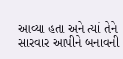આવ્યા હતા અને ત્યાં તેને સારવાર આપીને બનાવની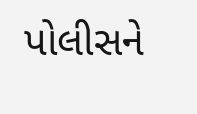પોલીસને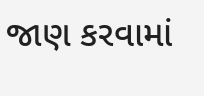જાણ કરવામાં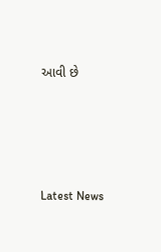આવી છે






Latest News